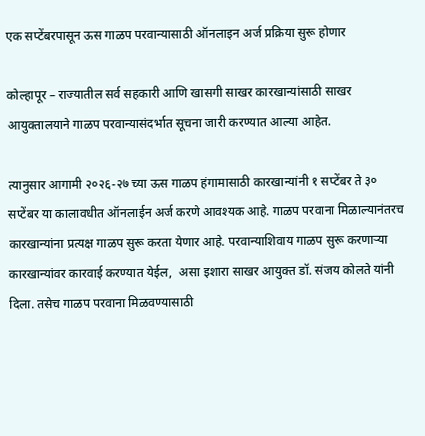एक सप्टेंबरपासून ऊस गाळप परवान्यासाठी ऑनलाइन अर्ज प्रक्रिया सुरू होणार

कोल्हापूर – राज्यातील सर्व सहकारी आणि खासगी साखर कारखान्यांसाठी साखर आयुक्तालयाने गाळप परवान्यासंदर्भात सूचना जारी करण्यात आल्या आहेत.

त्यानुसार आगामी २०२६-२७ च्या ऊस गाळप हंगामासाठी कारखान्यांनी १ सप्टेंबर ते ३० सप्टेंबर या कालावधीत ऑनलाईन अर्ज करणे आवश्यक आहे. गाळप परवाना मिळाल्यानंतरच कारखान्यांना प्रत्यक्ष गाळप सुरू करता येणार आहे. परवान्याशिवाय गाळप सुरू करणाऱ्या कारखान्यांवर कारवाई करण्यात येईल,  असा इशारा साखर आयुक्त डॉ. संजय कोलते यांनी दिला. तसेच गाळप परवाना मिळवण्यासाठी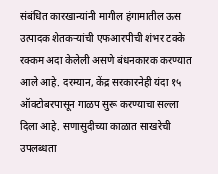संबंधित कारखान्यांनी मागील हंगामातील ऊस उत्पादक शेतकऱ्यांची एफआरपीची शंभर टक्के रक्कम अदा केलेली असणे बंधनकारक करण्यात आले आहे. दरम्यान, केंद्र सरकारनेही यंदा १५ ऑक्टोबरपासून गाळप सुरू करण्याचा सल्ला दिला आहे. सणासुदीच्या काळात साखरेची उपलब्धता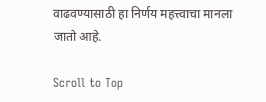वाढवण्यासाठी हा निर्णय महत्त्वाचा मानला जातो आहे.

Scroll to Top